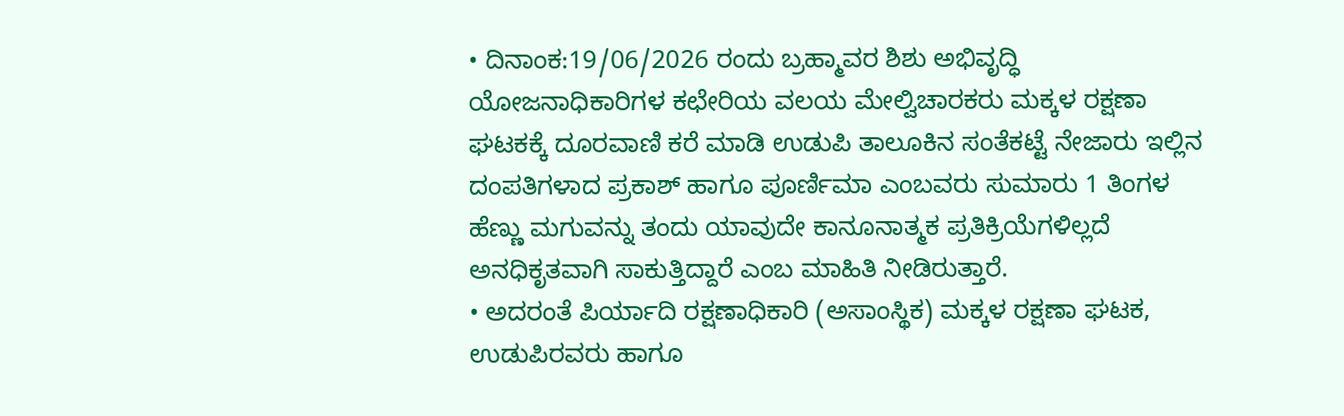• ದಿನಾಂಕ:19/06/2026 ರಂದು ಬ್ರಹ್ಮಾವರ ಶಿಶು ಅಭಿವೃದ್ಧಿ ಯೋಜನಾಧಿಕಾರಿಗಳ ಕಛೇರಿಯ ವಲಯ ಮೇಲ್ವಿಚಾರಕರು ಮಕ್ಕಳ ರಕ್ಷಣಾ ಘಟಕಕ್ಕೆ ದೂರವಾಣಿ ಕರೆ ಮಾಡಿ ಉಡುಪಿ ತಾಲೂಕಿನ ಸಂತೆಕಟ್ಟೆ ನೇಜಾರು ಇಲ್ಲಿನ ದಂಪತಿಗಳಾದ ಪ್ರಕಾಶ್ ಹಾಗೂ ಪೂರ್ಣಿಮಾ ಎಂಬವರು ಸುಮಾರು 1 ತಿಂಗಳ ಹೆಣ್ಣು ಮಗುವನ್ನು ತಂದು ಯಾವುದೇ ಕಾನೂನಾತ್ಮಕ ಪ್ರತಿಕ್ರಿಯೆಗಳಿಲ್ಲದೆ ಅನಧಿಕೃತವಾಗಿ ಸಾಕುತ್ತಿದ್ದಾರೆ ಎಂಬ ಮಾಹಿತಿ ನೀಡಿರುತ್ತಾರೆ.
• ಅದರಂತೆ ಪಿರ್ಯಾದಿ ರಕ್ಷಣಾಧಿಕಾರಿ (ಅಸಾಂಸ್ಥಿಕ) ಮಕ್ಕಳ ರಕ್ಷಣಾ ಘಟಕ, ಉಡುಪಿರವರು ಹಾಗೂ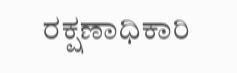ರಕ್ಷಣಾಧಿಕಾರಿ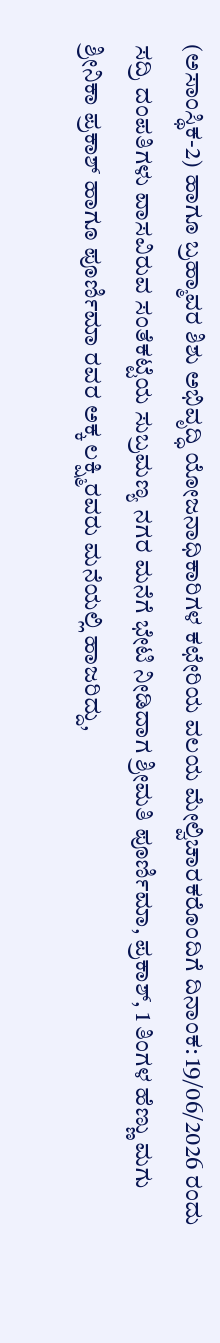(ಅಸಾಂಸ್ಥಿಕ-2) ಹಾಗೂ ಬ್ರಹ್ಮಾವರ ಶಿಶು ಅಭಿವೃದ್ಧಿ ಯೋಜನಾಧಿಕಾರಿಗಳ ಕಛೇರಿಯ ವಲಯ ಮೇಲ್ವಿಚಾರಕರೊಂದಿಗೆ ದಿನಾಂಕ: 19/06/2026 ರಂದು ಸದ್ರಿ ದಂಪತಿಗಳು ವಾಸವಿರುವ ಸಂತೆಕಟ್ಟೆಯ ಸುಬ್ರಮಣ್ಯ ನಗರ ಮನೆಗೆ ಭೇಟಿ ನೀಡಿದಾಗ ಶ್ರೀಮತಿ ಪೂರ್ಣಿಮಾ, ಪ್ರಕಾಶ್, 1 ತಿಂಗಳ ಹೆಣ್ಣು ಮಗು ಶ್ರೀನಿಕಾ ಪ್ರಕಾಶ್ ಹಾಗೂ ಪೂರ್ಣಿಮಾ ರವರ ಅಕ್ಕ ಲಕ್ಷ್ಮಿರವರು ಮನೆಯಲ್ಲಿ ಹಾಜರಿದ್ದು,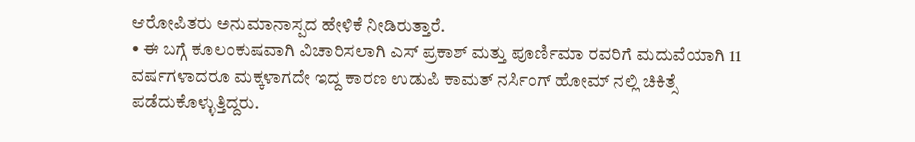ಆರೋಪಿತರು ಅನುಮಾನಾಸ್ಪದ ಹೇಳಿಕೆ ನೀಡಿರುತ್ತಾರೆ.
• ಈ ಬಗ್ಗೆ ಕೂಲಂಕುಷವಾಗಿ ವಿಚಾರಿಸಲಾಗಿ ಎಸ್ ಪ್ರಕಾಶ್ ಮತ್ತು ಪೂರ್ಣಿಮಾ ರವರಿಗೆ ಮದುವೆಯಾಗಿ 11 ವರ್ಷಗಳಾದರೂ ಮಕ್ಕಳಾಗದೇ ಇದ್ದ ಕಾರಣ ಉಡುಪಿ ಕಾಮತ್ ನರ್ಸಿಂಗ್ ಹೋಮ್ ನಲ್ಲಿ ಚಿಕಿತ್ಸೆ ಪಡೆದುಕೊಳ್ಳುತ್ತಿದ್ದರು.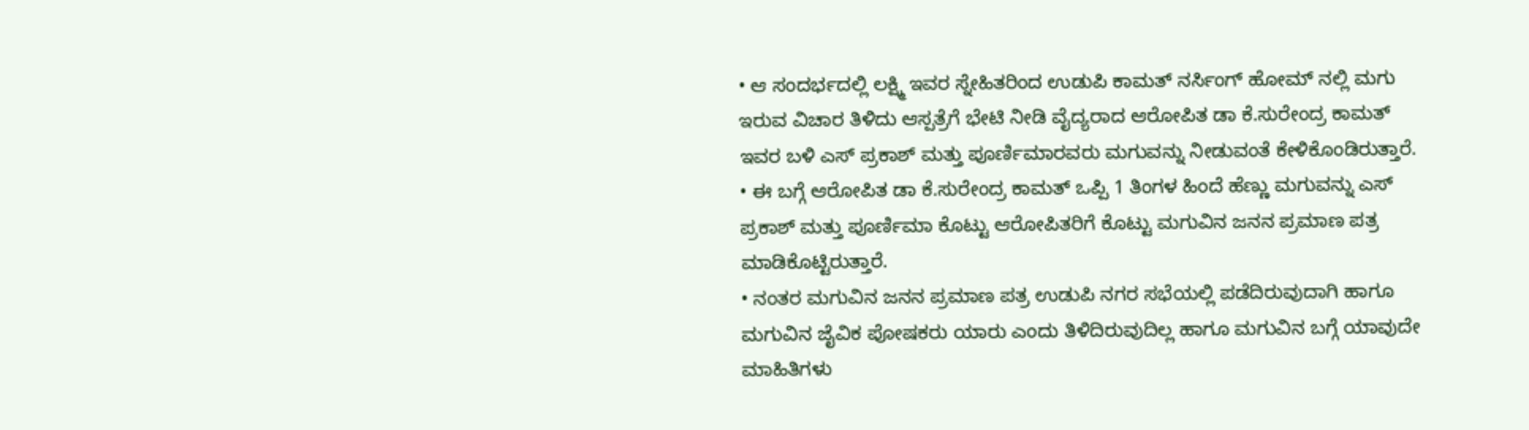• ಆ ಸಂದರ್ಭದಲ್ಲಿ ಲಕ್ಷ್ಮಿ ಇವರ ಸ್ನೇಹಿತರಿಂದ ಉಡುಪಿ ಕಾಮತ್ ನರ್ಸಿಂಗ್ ಹೋಮ್ ನಲ್ಲಿ ಮಗು ಇರುವ ವಿಚಾರ ತಿಳಿದು ಆಸ್ಪತ್ರೆಗೆ ಭೇಟಿ ನೀಡಿ ವೈದ್ಯರಾದ ಆರೋಪಿತ ಡಾ ಕೆ.ಸುರೇಂದ್ರ ಕಾಮತ್ ಇವರ ಬಳಿ ಎಸ್ ಪ್ರಕಾಶ್ ಮತ್ತು ಪೂರ್ಣಿಮಾರವರು ಮಗುವನ್ನು ನೀಡುವಂತೆ ಕೇಳಿಕೊಂಡಿರುತ್ತಾರೆ.
• ಈ ಬಗ್ಗೆ ಆರೋಪಿತ ಡಾ ಕೆ.ಸುರೇಂದ್ರ ಕಾಮತ್ ಒಪ್ಪಿ 1 ತಿಂಗಳ ಹಿಂದೆ ಹೆಣ್ಣು ಮಗುವನ್ನು ಎಸ್ ಪ್ರಕಾಶ್ ಮತ್ತು ಪೂರ್ಣಿಮಾ ಕೊಟ್ಟು ಆರೋಪಿತರಿಗೆ ಕೊಟ್ಟು ಮಗುವಿನ ಜನನ ಪ್ರಮಾಣ ಪತ್ರ ಮಾಡಿಕೊಟ್ಟಿರುತ್ತಾರೆ.
• ನಂತರ ಮಗುವಿನ ಜನನ ಪ್ರಮಾಣ ಪತ್ರ ಉಡುಪಿ ನಗರ ಸಭೆಯಲ್ಲಿ ಪಡೆದಿರುವುದಾಗಿ ಹಾಗೂ ಮಗುವಿನ ಜೈವಿಕ ಪೋಷಕರು ಯಾರು ಎಂದು ತಿಳಿದಿರುವುದಿಲ್ಲ ಹಾಗೂ ಮಗುವಿನ ಬಗ್ಗೆ ಯಾವುದೇ ಮಾಹಿತಿಗಳು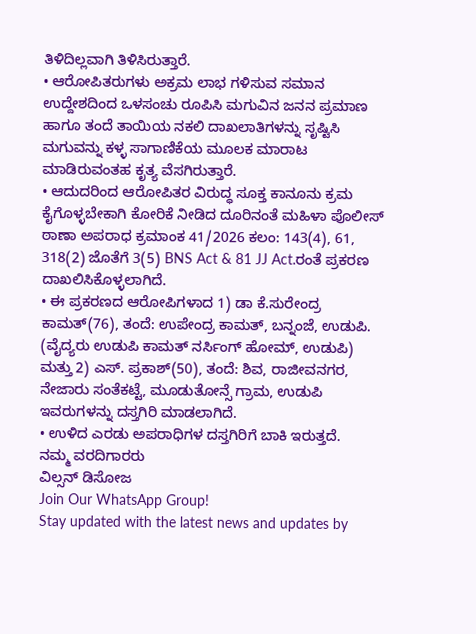ತಿಳಿದಿಲ್ಲವಾಗಿ ತಿಳಿಸಿರುತ್ತಾರೆ.
• ಆರೋಪಿತರುಗಳು ಅಕ್ರಮ ಲಾಭ ಗಳಿಸುವ ಸಮಾನ ಉದ್ದೇಶದಿಂದ ಒಳಸಂಚು ರೂಪಿಸಿ ಮಗುವಿನ ಜನನ ಪ್ರಮಾಣ ಹಾಗೂ ತಂದೆ ತಾಯಿಯ ನಕಲಿ ದಾಖಲಾತಿಗಳನ್ನು ಸೃಷ್ಟಿಸಿ ಮಗುವನ್ನು ಕಳ್ಳ ಸಾಗಾಣಿಕೆಯ ಮೂಲಕ ಮಾರಾಟ ಮಾಡಿರುವಂತಹ ಕೃತ್ಯ ವೆಸಗಿರುತ್ತಾರೆ.
• ಆದುದರಿಂದ ಆರೋಪಿತರ ವಿರುದ್ಧ ಸೂಕ್ತ ಕಾನೂನು ಕ್ರಮ ಕೈಗೊಳ್ಳಬೇಕಾಗಿ ಕೋರಿಕೆ ನೀಡಿದ ದೂರಿನಂತೆ ಮಹಿಳಾ ಪೊಲೀಸ್ ಠಾಣಾ ಅಪರಾಧ ಕ್ರಮಾಂಕ 41/2026 ಕಲಂ: 143(4), 61, 318(2) ಜೊತೆಗೆ 3(5) BNS Act & 81 JJ Act.ರಂತೆ ಪ್ರಕರಣ ದಾಖಲಿಸಿಕೊಳ್ಳಲಾಗಿದೆ.
• ಈ ಪ್ರಕರಣದ ಆರೋಪಿಗಳಾದ 1) ಡಾ ಕೆ.ಸುರೇಂದ್ರ ಕಾಮತ್(76), ತಂದೆ: ಉಪೇಂದ್ರ ಕಾಮತ್, ಬನ್ನಂಜೆ, ಉಡುಪಿ. (ವೈದ್ಯರು ಉಡುಪಿ ಕಾಮತ್ ನರ್ಸಿಂಗ್ ಹೋಮ್, ಉಡುಪಿ) ಮತ್ತು 2) ಎಸ್. ಪ್ರಕಾಶ್(50), ತಂದೆ: ಶಿವ, ರಾಜೀವನಗರ, ನೇಜಾರು ಸಂತೆಕಟ್ಟೆ, ಮೂಡುತೋನ್ಸೆ ಗ್ರಾಮ, ಉಡುಪಿ ಇವರುಗಳನ್ನು ದಸ್ತಗಿರಿ ಮಾಡಲಾಗಿದೆ.
• ಉಳಿದ ಎರಡು ಅಪರಾಧಿಗಳ ದಸ್ತಗಿರಿಗೆ ಬಾಕಿ ಇರುತ್ತದೆ.
ನಮ್ಮ ವರದಿಗಾರರು
ವಿಲ್ಸನ್ ಡಿಸೋಜ
Join Our WhatsApp Group!
Stay updated with the latest news and updates by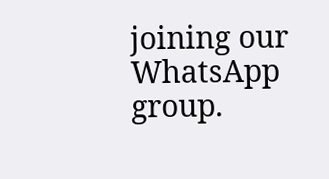joining our WhatsApp group.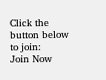Click the button below to join:
Join Now